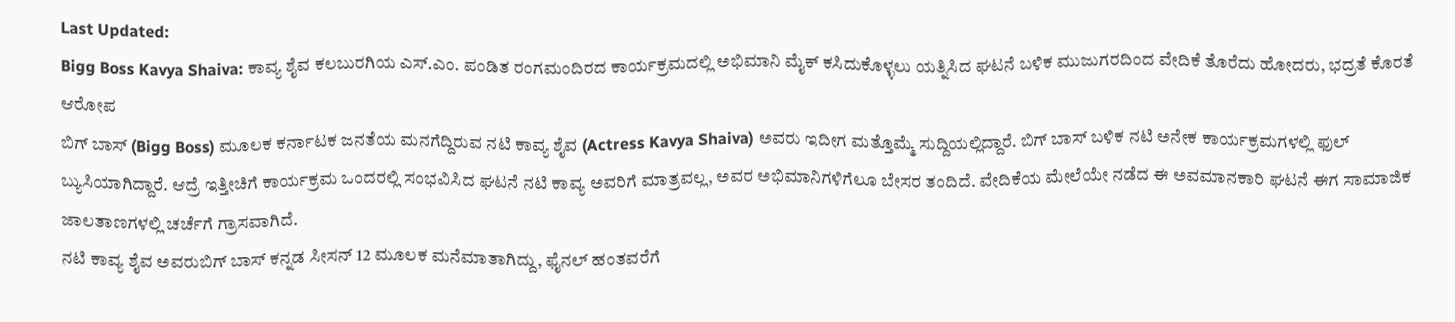Last Updated:
Bigg Boss Kavya Shaiva: ಕಾವ್ಯ ಶೈವ ಕಲಬುರಗಿಯ ಎಸ್.ಎಂ. ಪಂಡಿತ ರಂಗಮಂದಿರದ ಕಾರ್ಯಕ್ರಮದಲ್ಲಿ ಅಭಿಮಾನಿ ಮೈಕ್ ಕಸಿದುಕೊಳ್ಳಲು ಯತ್ನಿಸಿದ ಘಟನೆ ಬಳಿಕ ಮುಜುಗರದಿಂದ ವೇದಿಕೆ ತೊರೆದು ಹೋದರು, ಭದ್ರತೆ ಕೊರತೆ ಆರೋಪ
ಬಿಗ್ ಬಾಸ್ (Bigg Boss) ಮೂಲಕ ಕರ್ನಾಟಕ ಜನತೆಯ ಮನಗೆದ್ದಿರುವ ನಟಿ ಕಾವ್ಯ ಶೈವ (Actress Kavya Shaiva) ಅವರು ಇದೀಗ ಮತ್ತೊಮ್ಮೆ ಸುದ್ದಿಯಲ್ಲಿದ್ದಾರೆ. ಬಿಗ್ ಬಾಸ್ ಬಳಿಕ ನಟಿ ಅನೇಕ ಕಾರ್ಯಕ್ರಮಗಳಲ್ಲಿ ಫುಲ್ ಬ್ಯುಸಿಯಾಗಿದ್ದಾರೆ. ಆದ್ರೆ ಇತ್ತೀಚಿಗೆ ಕಾರ್ಯಕ್ರಮ ಒಂದರಲ್ಲಿ ಸಂಭವಿಸಿದ ಘಟನೆ ನಟಿ ಕಾವ್ಯ ಅವರಿಗೆ ಮಾತ್ರವಲ್ಲ, ಅವರ ಅಭಿಮಾನಿಗಳಿಗೆಲೂ ಬೇಸರ ತಂದಿದೆ. ವೇದಿಕೆಯ ಮೇಲೆಯೇ ನಡೆದ ಈ ಅವಮಾನಕಾರಿ ಘಟನೆ ಈಗ ಸಾಮಾಜಿಕ ಜಾಲತಾಣಗಳಲ್ಲಿ ಚರ್ಚೆಗೆ ಗ್ರಾಸವಾಗಿದೆ.
ನಟಿ ಕಾವ್ಯ ಶೈವ ಅವರುಬಿಗ್ ಬಾಸ್ ಕನ್ನಡ ಸೀಸನ್ 12 ಮೂಲಕ ಮನೆಮಾತಾಗಿದ್ದು, ಫೈನಲ್ ಹಂತವರೆಗೆ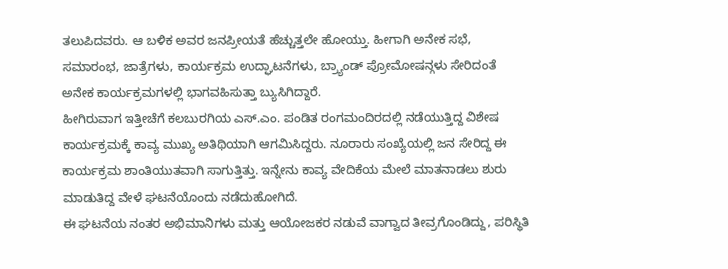ತಲುಪಿದವರು. ಆ ಬಳಿಕ ಅವರ ಜನಪ್ರೀಯತೆ ಹೆಚ್ಚುತ್ತಲೇ ಹೋಯ್ತು. ಹೀಗಾಗಿ ಅನೇಕ ಸಭೆ, ಸಮಾರಂಭ, ಜಾತ್ರೆಗಳು, ಕಾರ್ಯಕ್ರಮ ಉದ್ಘಾಟನೆಗಳು, ಬ್ರ್ಯಾಂಡ್ ಪ್ರೋಮೋಷನ್ಗಳು ಸೇರಿದಂತೆ ಅನೇಕ ಕಾರ್ಯಕ್ರಮಗಳಲ್ಲಿ ಭಾಗವಹಿಸುತ್ತಾ ಬ್ಯುಸಿಗಿದ್ದಾರೆ.
ಹೀಗಿರುವಾಗ ಇತ್ತೀಚೆಗೆ ಕಲಬುರಗಿಯ ಎಸ್.ಎಂ. ಪಂಡಿತ ರಂಗಮಂದಿರದಲ್ಲಿ ನಡೆಯುತ್ತಿದ್ದ ವಿಶೇಷ ಕಾರ್ಯಕ್ರಮಕ್ಕೆ ಕಾವ್ಯ ಮುಖ್ಯ ಅತಿಥಿಯಾಗಿ ಆಗಮಿಸಿದ್ದರು. ನೂರಾರು ಸಂಖ್ಯೆಯಲ್ಲಿ ಜನ ಸೇರಿದ್ದ ಈ ಕಾರ್ಯಕ್ರಮ ಶಾಂತಿಯುತವಾಗಿ ಸಾಗುತ್ತಿತ್ತು. ಇನ್ನೇನು ಕಾವ್ಯ ವೇದಿಕೆಯ ಮೇಲೆ ಮಾತನಾಡಲು ಶುರು ಮಾಡುತಿದ್ದ ವೇಳೆ ಘಟನೆಯೊಂದು ನಡೆದುಹೋಗಿದೆ.
ಈ ಘಟನೆಯ ನಂತರ ಅಭಿಮಾನಿಗಳು ಮತ್ತು ಆಯೋಜಕರ ನಡುವೆ ವಾಗ್ವಾದ ತೀವ್ರಗೊಂಡಿದ್ದು, ಪರಿಸ್ಥಿತಿ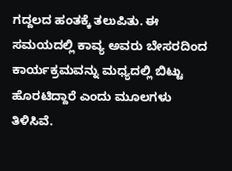ಗದ್ದಲದ ಹಂತಕ್ಕೆ ತಲುಪಿತು. ಈ ಸಮಯದಲ್ಲಿ ಕಾವ್ಯ ಅವರು ಬೇಸರದಿಂದ ಕಾರ್ಯಕ್ರಮವನ್ನು ಮಧ್ಯದಲ್ಲಿ ಬಿಟ್ಟು ಹೊರಟಿದ್ದಾರೆ ಎಂದು ಮೂಲಗಳು ತಿಳಿಸಿವೆ.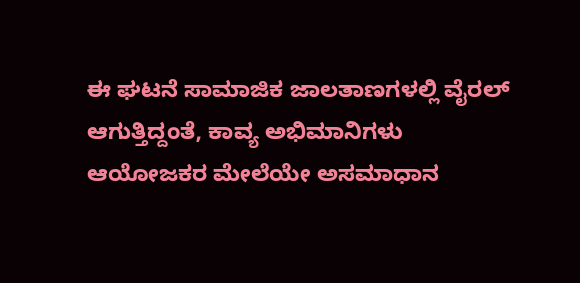ಈ ಘಟನೆ ಸಾಮಾಜಿಕ ಜಾಲತಾಣಗಳಲ್ಲಿ ವೈರಲ್ ಆಗುತ್ತಿದ್ದಂತೆ, ಕಾವ್ಯ ಅಭಿಮಾನಿಗಳು ಆಯೋಜಕರ ಮೇಲೆಯೇ ಅಸಮಾಧಾನ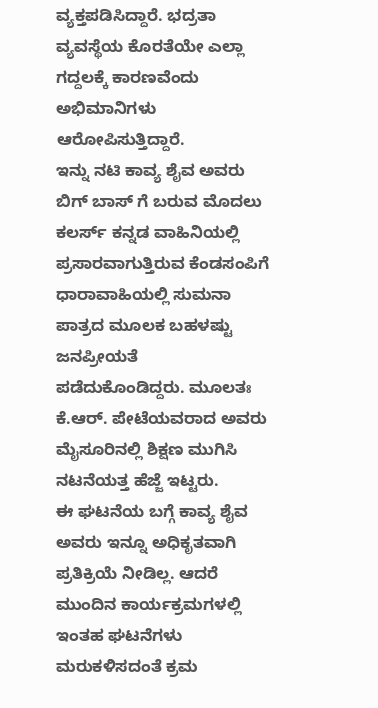ವ್ಯಕ್ತಪಡಿಸಿದ್ದಾರೆ. ಭದ್ರತಾ ವ್ಯವಸ್ಥೆಯ ಕೊರತೆಯೇ ಎಲ್ಲಾ ಗದ್ದಲಕ್ಕೆ ಕಾರಣವೆಂದು ಅಭಿಮಾನಿಗಳು ಆರೋಪಿಸುತ್ತಿದ್ದಾರೆ.
ಇನ್ನು ನಟಿ ಕಾವ್ಯ ಶೈವ ಅವರು ಬಿಗ್ ಬಾಸ್ ಗೆ ಬರುವ ಮೊದಲು ಕಲರ್ಸ್ ಕನ್ನಡ ವಾಹಿನಿಯಲ್ಲಿ ಪ್ರಸಾರವಾಗುತ್ತಿರುವ ಕೆಂಡಸಂಪಿಗೆ ಧಾರಾವಾಹಿಯಲ್ಲಿ ಸುಮನಾ ಪಾತ್ರದ ಮೂಲಕ ಬಹಳಷ್ಟು ಜನಪ್ರೀಯತೆ ಪಡೆದುಕೊಂಡಿದ್ದರು. ಮೂಲತಃ ಕೆ.ಆರ್. ಪೇಟೆಯವರಾದ ಅವರು ಮೈಸೂರಿನಲ್ಲಿ ಶಿಕ್ಷಣ ಮುಗಿಸಿ ನಟನೆಯತ್ತ ಹೆಜ್ಜೆ ಇಟ್ಟರು.
ಈ ಘಟನೆಯ ಬಗ್ಗೆ ಕಾವ್ಯ ಶೈವ ಅವರು ಇನ್ನೂ ಅಧಿಕೃತವಾಗಿ ಪ್ರತಿಕ್ರಿಯೆ ನೀಡಿಲ್ಲ. ಆದರೆ ಮುಂದಿನ ಕಾರ್ಯಕ್ರಮಗಳಲ್ಲಿ ಇಂತಹ ಘಟನೆಗಳು ಮರುಕಳಿಸದಂತೆ ಕ್ರಮ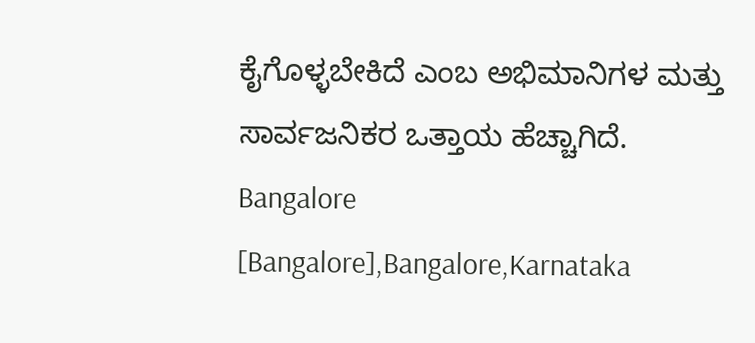ಕೈಗೊಳ್ಳಬೇಕಿದೆ ಎಂಬ ಅಭಿಮಾನಿಗಳ ಮತ್ತು ಸಾರ್ವಜನಿಕರ ಒತ್ತಾಯ ಹೆಚ್ಚಾಗಿದೆ.
Bangalore [Bangalore],Bangalore,Karnataka